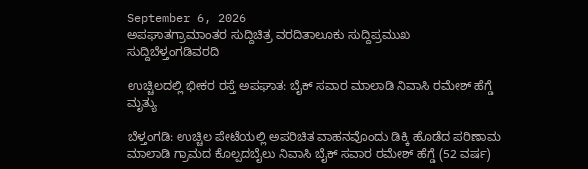September 6, 2026
ಅಪಘಾತಗ್ರಾಮಾಂತರ ಸುದ್ದಿಚಿತ್ರ ವರದಿತಾಲೂಕು ಸುದ್ದಿಪ್ರಮುಖ ಸುದ್ದಿಬೆಳ್ತಂಗಡಿವರದಿ

ಉಚ್ಚಿಲದಲ್ಲಿ ಭೀಕರ ರಸ್ತೆ ಅಪಘಾತ: ಬೈಕ್ ಸವಾರ ಮಾಲಾಡಿ ನಿವಾಸಿ ರಮೇಶ್ ಹೆಗ್ಡೆ ಮೃತ್ಯು

ಬೆಳ್ತಂಗಡಿ: ಉಚ್ಚಿಲ ಪೇಟೆಯಲ್ಲಿ ಅಪರಿಚಿತ ವಾಹನವೊಂದು ಡಿಕ್ಕಿ ಹೊಡೆದ ಪರಿಣಾಮ ಮಾಲಾಡಿ ಗ್ರಾಮದ ಕೊಲ್ಪದಬೈಲು ನಿವಾಸಿ ಬೈಕ್ ಸವಾರ ರಮೇಶ್ ಹೆಗ್ಡೆ (52 ವರ್ಷ)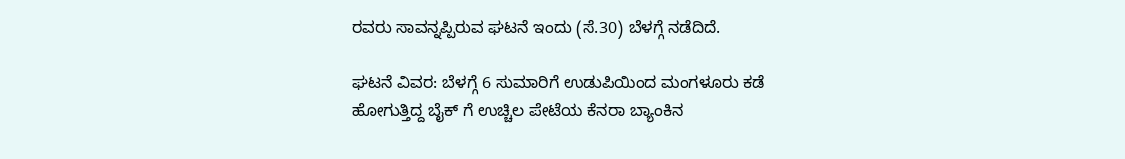ರವರು ಸಾವನ್ನಪ್ಪಿರುವ ಘಟನೆ ಇಂದು (ಸೆ.30) ಬೆಳಗ್ಗೆ ನಡೆದಿದೆ.

ಘಟನೆ ವಿವರ: ಬೆಳಗ್ಗೆ 6 ಸುಮಾರಿಗೆ ಉಡುಪಿಯಿಂದ ಮಂಗಳೂರು ಕಡೆ ಹೋಗುತ್ತಿದ್ದ ಬೈಕ್ ಗೆ ಉಚ್ಚಿಲ ಪೇಟೆಯ ಕೆನರಾ ಬ್ಯಾಂಕಿನ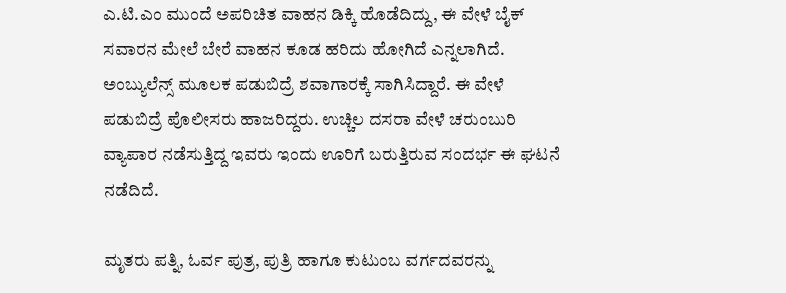ಎ.ಟಿ.ಎಂ ಮುಂದೆ ಅಪರಿಚಿತ ವಾಹನ ಡಿಕ್ಕಿ ಹೊಡೆದಿದ್ದು, ಈ ವೇಳೆ ಬೈಕ್ ಸವಾರನ ಮೇಲೆ ಬೇರೆ ವಾಹನ ಕೂಡ ಹರಿದು ಹೋಗಿದೆ ಎನ್ನಲಾಗಿದೆ. ಅಂಬ್ಯುಲೆನ್ಸ್ ಮೂಲಕ ಪಡುಬಿದ್ರೆ ಶವಾಗಾರಕ್ಕೆ ಸಾಗಿಸಿದ್ದಾರೆ. ಈ ವೇಳೆ ಪಡುಬಿದ್ರೆ ಪೊಲೀಸರು ಹಾಜರಿದ್ದರು. ಉಚ್ಚಿಲ ದಸರಾ ವೇಳೆ ಚರುಂಬುರಿ ವ್ಯಾಪಾರ ನಡೆಸುತ್ತಿದ್ದ ಇವರು ಇಂದು ಊರಿಗೆ ಬರುತ್ತಿರುವ ಸಂದರ್ಭ ಈ ಘಟನೆ ನಡೆದಿದೆ.

ಮೃತರು ಪತ್ನಿ, ಓರ್ವ ಪುತ್ರ, ಪುತ್ರಿ ಹಾಗೂ ಕುಟುಂಬ ವರ್ಗದವರನ್ನು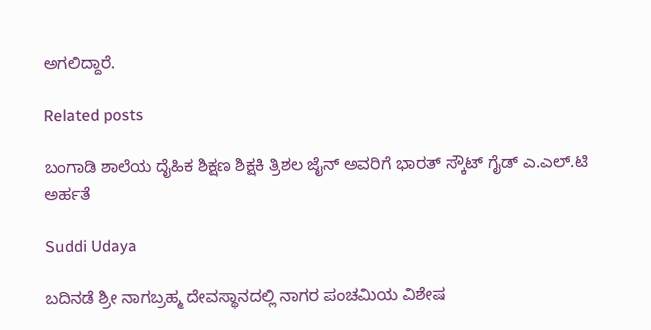ಅಗಲಿದ್ದಾರೆ.

Related posts

ಬಂಗಾಡಿ ಶಾಲೆಯ ದೈಹಿಕ ಶಿಕ್ಷಣ ಶಿಕ್ಷಕಿ ತ್ರಿಶಲ ಜೈನ್ ಅವರಿಗೆ ಭಾರತ್ ಸ್ಕೌಟ್ ಗೈಡ್ ಎ.ಎಲ್.ಟಿ ಅರ್ಹತೆ

Suddi Udaya

ಬದಿನಡೆ ಶ್ರೀ ನಾಗಬ್ರಹ್ಮ ದೇವಸ್ಥಾನದಲ್ಲಿ ನಾಗರ ಪಂಚಮಿಯ ವಿಶೇಷ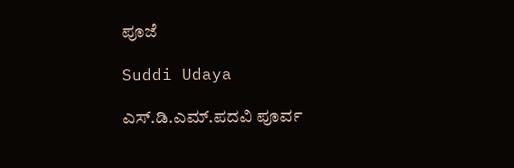ಪೂಜೆ

Suddi Udaya

ಎಸ್.ಡಿ.ಎಮ್.ಪದವಿ ಪೂರ್ವ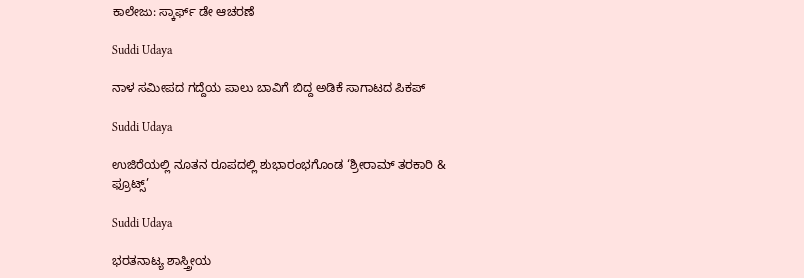ಕಾಲೇಜು: ಸ್ಕಾರ್ಫ್ ಡೇ ಆಚರಣೆ

Suddi Udaya

ನಾಳ ಸಮೀಪದ ಗದ್ದೆಯ ಪಾಲು ಬಾವಿಗೆ ಬಿದ್ದ ಅಡಿಕೆ ಸಾಗಾಟದ ಪಿಕಪ್

Suddi Udaya

ಉಜಿರೆಯಲ್ಲಿ ನೂತನ ರೂಪದಲ್ಲಿ ಶುಭಾರಂಭಗೊಂಡ ‘ಶ್ರೀರಾಮ್ ತರಕಾರಿ & ಫ್ರೂಟ್ಸ್’

Suddi Udaya

ಭರತನಾಟ್ಯ ಶಾಸ್ತ್ರೀಯ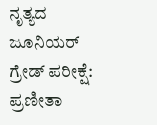ನೃತ್ಯದ ಜೂನಿಯ‌ರ್ ಗ್ರೇಡ್ ಪರೀಕ್ಷೆ: ಪ್ರಣೀತಾ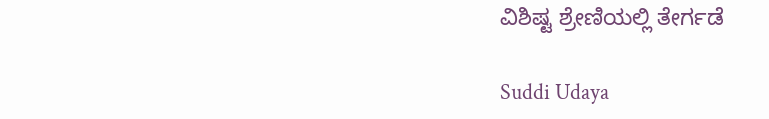ವಿಶಿಷ್ಟ ಶ್ರೇಣಿಯಲ್ಲಿ ತೇರ್ಗಡೆ

Suddi Udaya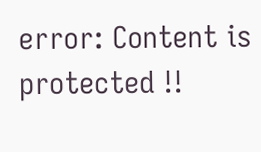error: Content is protected !!